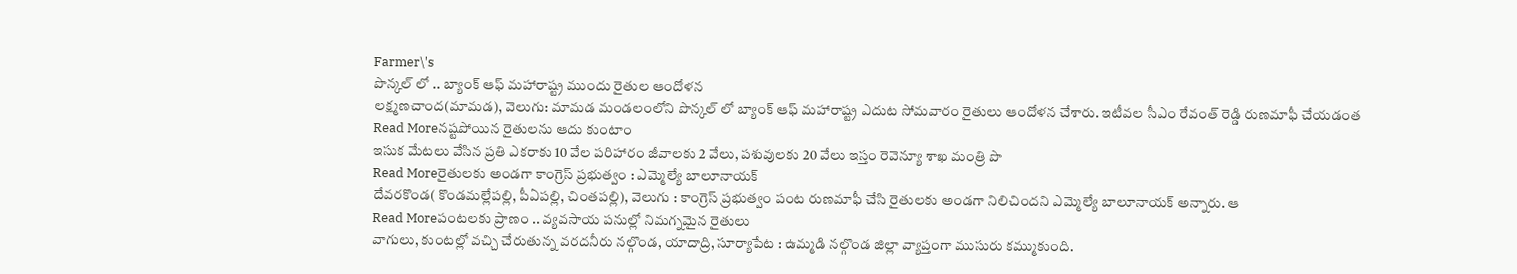Farmer\'s
పొన్కల్ లో .. బ్యాంక్ ఆఫ్ మహారాష్ట్ర ముందు రైతుల ఆందోళన
లక్ష్మణచాంద(మామడ), వెలుగు: మామడ మండలంలోని పొన్కల్ లో బ్యాంక్ ఆఫ్ మహారాష్ట్ర ఎదుట సోమవారం రైతులు ఆందోళన చేశారు. ఇటీవల సీఎం రేవంత్ రెడ్డి రుణమాఫీ చేయడంత
Read Moreనష్టపోయిన రైతులను ఆదు కుంటాం
ఇసుక మేటలు వేసిన ప్రతి ఎకరాకు 10 వేల పరిహారం జీవాలకు 2 వేలు, పశువులకు 20 వేలు ఇస్తం రెవెన్యూ శాఖ మంత్రి పొ
Read Moreరైతులకు అండగా కాంగ్రెస్ ప్రభుత్వం : ఎమ్మెల్యే బాలూనాయక్
దేవరకొండ( కొండమల్లేపల్లి, పీఏపల్లి, చింతపల్లి), వెలుగు : కాంగ్రెస్ ప్రభుత్వం పంట రుణమాఫీ చేసి రైతులకు అండగా నిలిచిందని ఎమ్మెల్యే బాలూనాయక్ అన్నారు. ఆ
Read Moreపంటలకు ప్రాణం .. వ్యవసాయ పనుల్లో నిమగ్నమైన రైతులు
వాగులు, కుంటల్లో వచ్చి చేరుతున్న వరదనీరు నల్గొండ, యాదాద్రి, సూర్యాపేట : ఉమ్మడి నల్గొండ జిల్లా వ్యాప్తంగా ముసురు కమ్ముకుంది.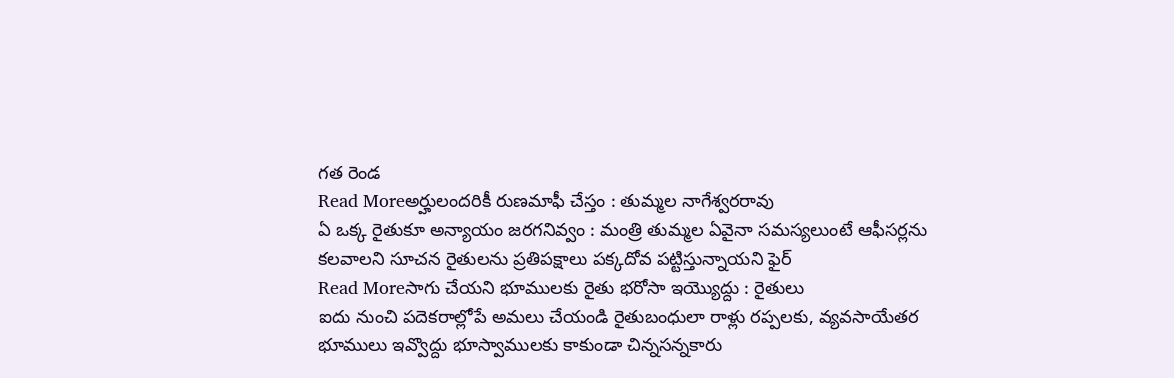గత రెండ
Read Moreఅర్హులందరికీ రుణమాఫీ చేస్తం : తుమ్మల నాగేశ్వరరావు
ఏ ఒక్క రైతుకూ అన్యాయం జరగనివ్వం : మంత్రి తుమ్మల ఏవైనా సమస్యలుంటే ఆఫీసర్లను కలవాలని సూచన రైతులను ప్రతిపక్షాలు పక్కదోవ పట్టిస్తున్నాయని ఫైర్
Read Moreసాగు చేయని భూములకు రైతు భరోసా ఇయ్యొద్దు : రైతులు
ఐదు నుంచి పదెకరాల్లోపే అమలు చేయండి రైతుబంధులా రాళ్లు రప్పలకు, వ్యవసాయేతర భూములు ఇవ్వొద్దు భూస్వాములకు కాకుండా చిన్నసన్నకారు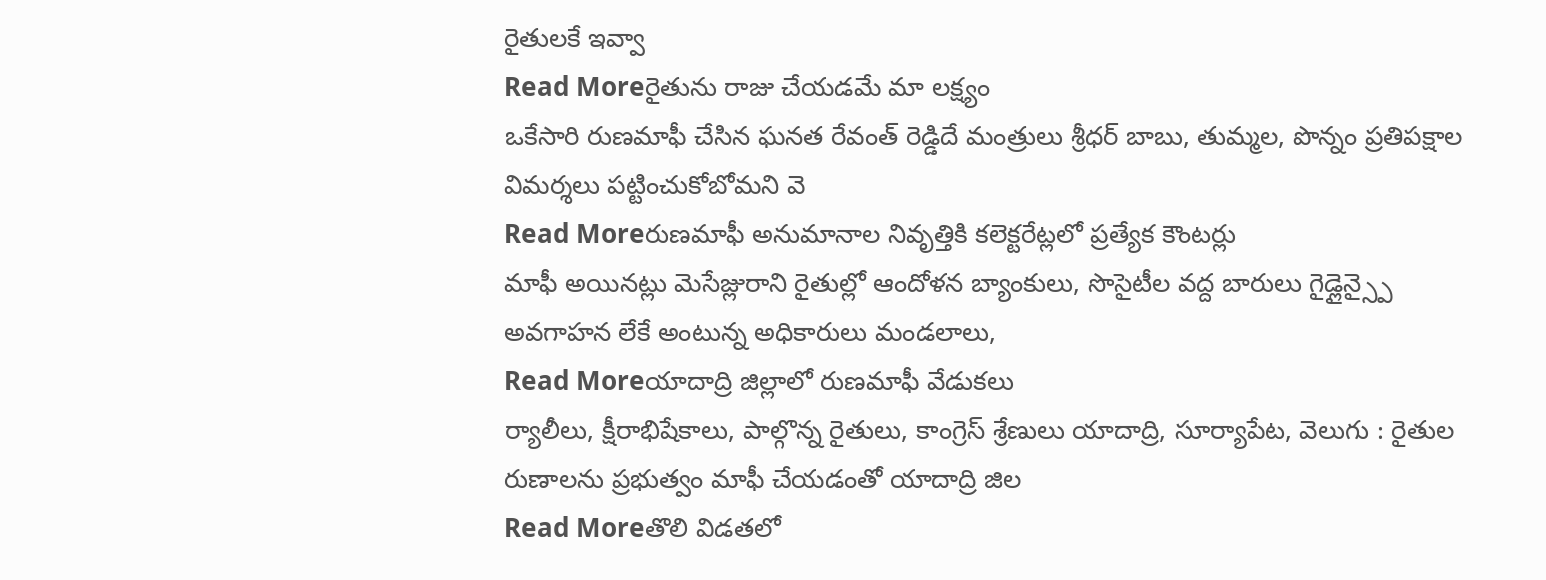రైతులకే ఇవ్వా
Read Moreరైతును రాజు చేయడమే మా లక్ష్యం
ఒకేసారి రుణమాఫీ చేసిన ఘనత రేవంత్ రెడ్డిదే మంత్రులు శ్రీధర్ బాబు, తుమ్మల, పొన్నం ప్రతిపక్షాల విమర్శలు పట్టించుకోబోమని వె
Read Moreరుణమాఫీ అనుమానాల నివృత్తికి కలెక్టరేట్లలో ప్రత్యేక కౌంటర్లు
మాఫీ అయినట్లు మెసేజ్లురాని రైతుల్లో ఆందోళన బ్యాంకులు, సొసైటీల వద్ద బారులు గైడ్లైన్స్పై అవగాహన లేకే అంటున్న అధికారులు మండలాలు,
Read Moreయాదాద్రి జిల్లాలో రుణమాఫీ వేడుకలు
ర్యాలీలు, క్షీరాభిషేకాలు, పాల్గొన్న రైతులు, కాంగ్రెస్ శ్రేణులు యాదాద్రి, సూర్యాపేట, వెలుగు : రైతుల రుణాలను ప్రభుత్వం మాఫీ చేయడంతో యాదాద్రి జిల
Read Moreతొలి విడతలో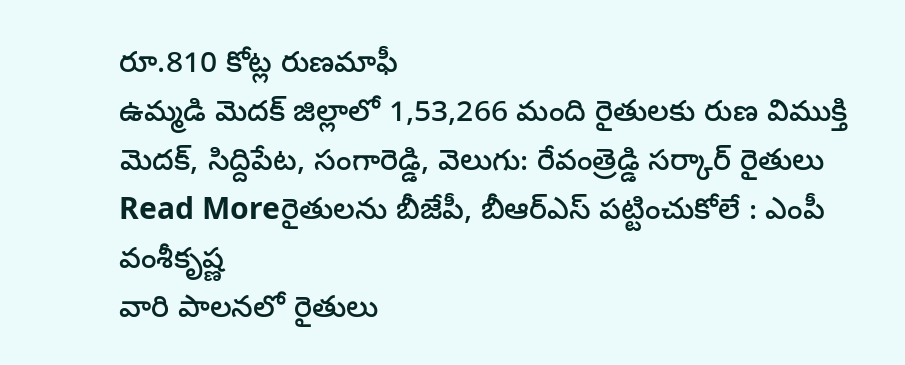రూ.810 కోట్ల రుణమాఫీ
ఉమ్మడి మెదక్ జిల్లాలో 1,53,266 మంది రైతులకు రుణ విముక్తి మెదక్, సిద్దిపేట, సంగారెడ్డి, వెలుగు: రేవంత్రెడ్డి సర్కార్ రైతులు
Read Moreరైతులను బీజేపీ, బీఆర్ఎస్ పట్టించుకోలే : ఎంపీ వంశీకృష్ణ
వారి పాలనలో రైతులు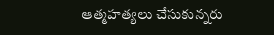ఆత్మహత్యలు చేసుకున్నరు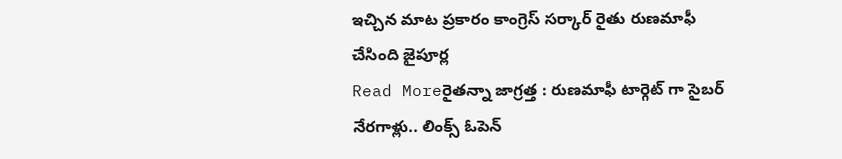ఇచ్చిన మాట ప్రకారం కాంగ్రెస్ సర్కార్ రైతు రుణమాఫీ చేసింది జైపూర్ల
Read Moreరైతన్నా జాగ్రత్త : రుణమాఫీ టార్గెట్ గా సైబర్ నేరగాళ్లు.. లింక్స్ ఓపెన్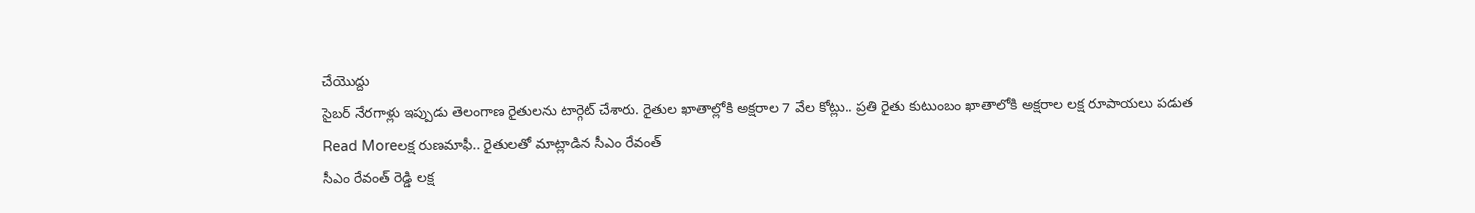చేయొద్దు
సైబర్ నేరగాళ్లు ఇప్పుడు తెలంగాణ రైతులను టార్గెట్ చేశారు. రైతుల ఖాతాల్లోకి అక్షరాల 7 వేల కోట్లు.. ప్రతి రైతు కుటుంబం ఖాతాలోకి అక్షరాల లక్ష రూపాయలు పడుత
Read Moreలక్ష రుణమాఫీ.. రైతులతో మాట్లాడిన సీఎం రేవంత్
సీఎం రేవంత్ రెడ్డి లక్ష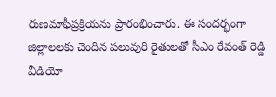రుణమాఫీప్రక్రియను ప్రారంభించారు. ఈ సందర్భంగా జిల్లాలలకు చెందిన పలువురి రైతులతో సీఎం రేవంత్ రెడ్డి వీడియో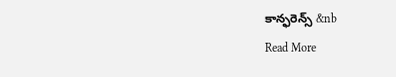కాన్ఫరెన్స్ &nb
Read More